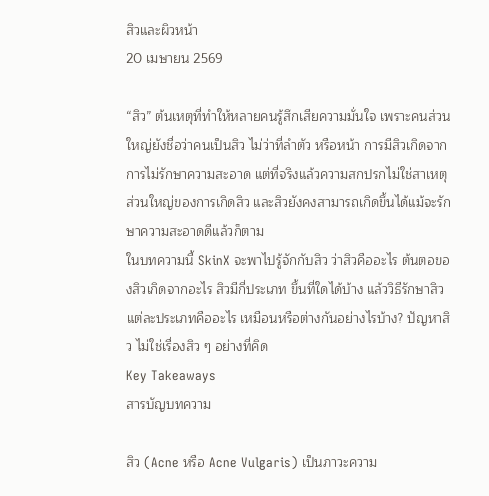สิวและผิวหน้า
20 เมษายน 2569

“สิว” ต้นเหตุที่ทำให้หลายคนรู้สึกเสียความมั่นใจ เพราะคนส่วนใหญ่ยังชื่อว่าคนเป็นสิว ไม่ว่าที่ลำตัว หรือหน้า การมีสิวเกิดจากการไม่รักษาความสะอาด แต่ที่จริงแล้วความสกปรกไม่ใช่สาเหตุส่วนใหญ่ของการเกิดสิว และสิวยังคงสามารถเกิดขึ้นได้แม้จะรักษาความสะอาดดีแล้วก็ตาม
ในบทความนี้ SkinX จะพาไปรู้จักกับสิว ว่าสิวคืออะไร ต้นตอของสิวเกิดจากอะไร สิวมีกี่ประเภท ขึ้นที่ใดได้บ้าง แล้ววิธีรักษาสิวแต่ละประเภทคืออะไร เหมือนหรือต่างกันอย่างไรบ้าง? ปัญหาสิว ไม่ใช่เรื่องสิว ๆ อย่างที่คิด
Key Takeaways
สารบัญบทความ

สิว (Acne หรือ Acne Vulgaris) เป็นภาวะความ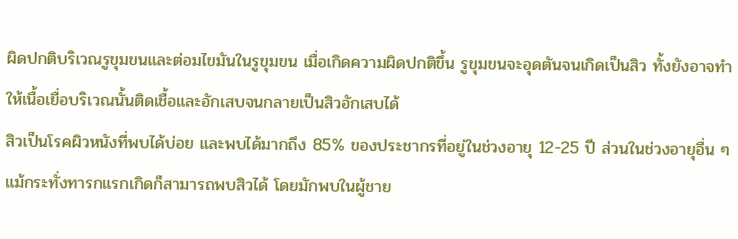ผิดปกติบริเวณรูขุมขนและต่อมไขมันในรูขุมขน เมื่อเกิดความผิดปกติขึ้น รูขุมขนจะอุดตันจนเกิดเป็นสิว ทั้งยังอาจทำให้เนื้อเยื่อบริเวณนั้นติดเชื้อและอักเสบจนกลายเป็นสิวอักเสบได้
สิวเป็นโรคผิวหนังที่พบได้บ่อย และพบได้มากถึง 85% ของประชากรที่อยู่ในช่วงอายุ 12-25 ปี ส่วนในช่วงอายุอื่น ๆ แม้กระทั่งทารกแรกเกิดก็สามารถพบสิวได้ โดยมักพบในผู้ชาย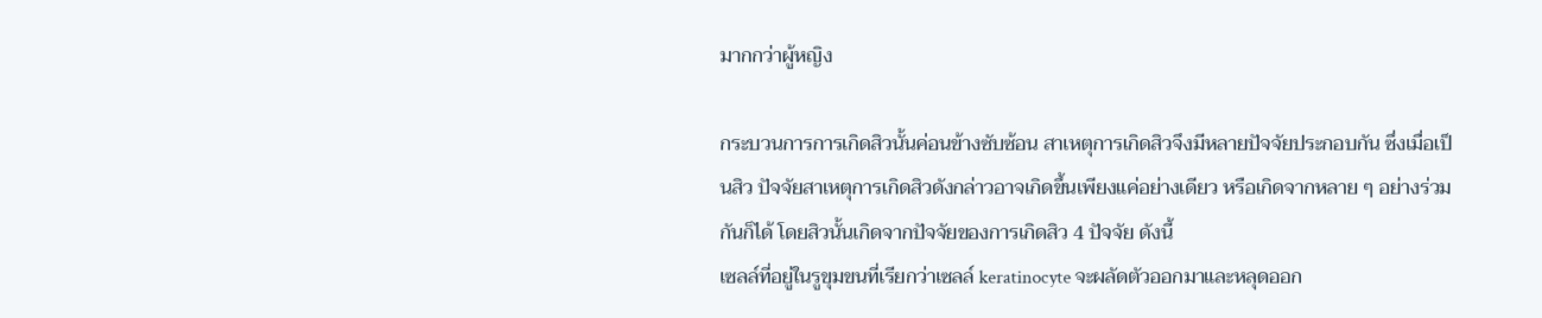มากกว่าผู้หญิง

กระบวนการการเกิดสิวนั้นค่อนข้างซับซ้อน สาเหตุการเกิดสิวจึงมีหลายปัจจัยประกอบกัน ซึ่งเมื่อเป็นสิว ปัจจัยสาเหตุการเกิดสิวดังกล่าวอาจเกิดขึ้นเพียงแค่อย่างเดียว หรือเกิดจากหลาย ๆ อย่างร่วมกันก็ได้ โดยสิวนั้นเกิดจากปัจจัยของการเกิดสิว 4 ปัจจัย ดังนี้
เซลล์ที่อยู่ในรูขุมขนที่เรียกว่าเซลล์ keratinocyte จะผลัดตัวออกมาและหลุดออก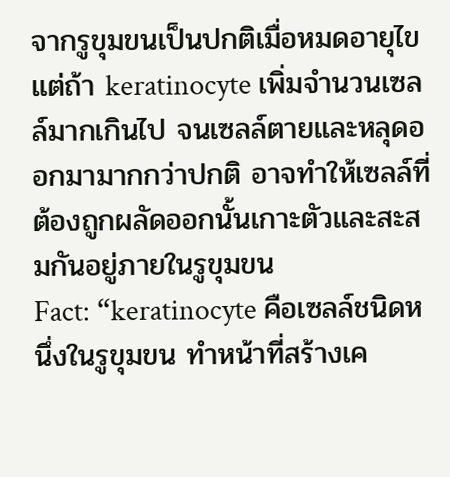จากรูขุมขนเป็นปกติเมื่อหมดอายุไข แต่ถ้า keratinocyte เพิ่มจำนวนเซลล์มากเกินไป จนเซลล์ตายและหลุดออกมามากกว่าปกติ อาจทำให้เซลล์ที่ต้องถูกผลัดออกนั้นเกาะตัวและสะสมกันอยู่ภายในรูขุมขน
Fact: “keratinocyte คือเซลล์ชนิดหนึ่งในรูขุมขน ทำหน้าที่สร้างเค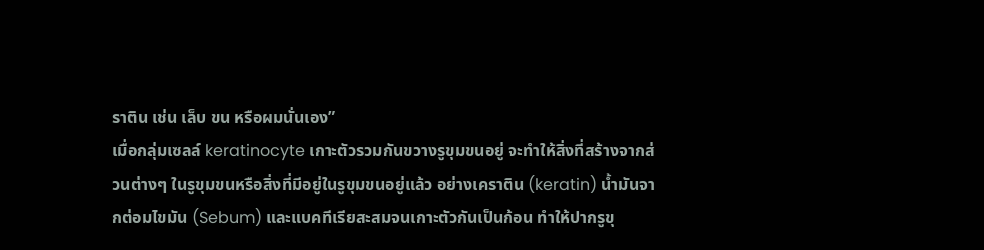ราติน เช่น เล็บ ขน หรือผมนั่นเอง”
เมื่อกลุ่มเซลล์ keratinocyte เกาะตัวรวมกันขวางรูขุมขนอยู่ จะทำให้สิ่งที่สร้างจากส่วนต่างๆ ในรูขุมขนหรือสิ่งที่มีอยู่ในรูขุมขนอยู่แล้ว อย่างเคราติน (keratin) น้ำมันจากต่อมไขมัน (Sebum) และแบคทีเรียสะสมจนเกาะตัวกันเป็นก้อน ทำให้ปากรูขุ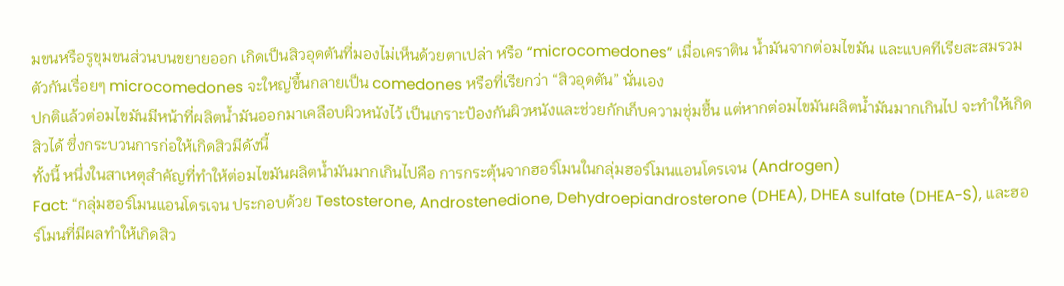มขนหรือรูขุมขนส่วนบนขยายออก เกิดเป็นสิวอุดตันที่มองไม่เห็นด้วยตาเปล่า หรือ “microcomedones” เมื่อเคราติน น้ำมันจากต่อมไขมัน และแบคทีเรียสะสมรวมตัวกันเรื่อยๆ microcomedones จะใหญ่ขึ้นกลายเป็น comedones หรือที่เรียกว่า “สิวอุดตัน” นั่นเอง
ปกติแล้วต่อมไขมันมีหน้าที่ผลิตน้ำมันออกมาเคลือบผิวหนังไว้ เป็นเกราะป้องกันผิวหนังและช่วยกักเก็บความชุ่มชื้น แต่หากต่อมไขมันผลิตน้ำมันมากเกินไป จะทำให้เกิดสิวได้ ซึ่งกระบวนการก่อให้เกิดสิวมีดังนี้
ทั้งนี้ หนึ่งในสาเหตุสำคัญที่ทำให้ต่อมไขมันผลิตน้ำมันมากเกินไปคือ การกระตุ้นจากฮอร์โมนในกลุ่มฮอร์โมนแอนโดรเจน (Androgen)
Fact: “กลุ่มฮอร์โมนแอนโดรเจน ประกอบด้วย Testosterone, Androstenedione, Dehydroepiandrosterone (DHEA), DHEA sulfate (DHEA-S), และฮอร์โมนที่มีผลทำให้เกิดสิว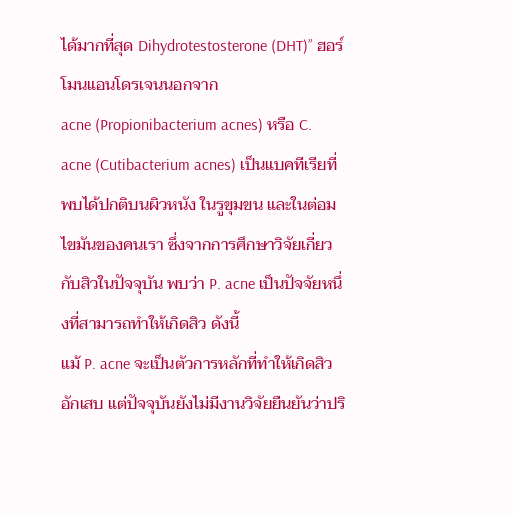ได้มากที่สุด Dihydrotestosterone (DHT)” ฮอร์โมนแอนโดรเจนนอกจาก
acne (Propionibacterium acnes) หรือ C. acne (Cutibacterium acnes) เป็นแบคทีเรียที่พบได้ปกติบนผิวหนัง ในรูขุมขน และในต่อมไขมันของคนเรา ซึ่งจากการศึกษาวิจัยเกี่ยวกับสิวในปัจจุบัน พบว่า P. acne เป็นปัจจัยหนึ่งที่สามารถทำให้เกิดสิว ดังนี้
แม้ P. acne จะเป็นตัวการหลักที่ทำให้เกิดสิวอักเสบ แต่ปัจจุบันยังไม่มีงานวิจัยยืนยันว่าปริ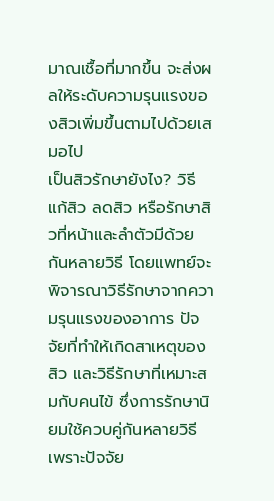มาณเชื้อที่มากขึ้น จะส่งผลให้ระดับความรุนแรงของสิวเพิ่มขึ้นตามไปด้วยเสมอไป
เป็นสิวรักษายังไง? วิธีแก้สิว ลดสิว หรือรักษาสิวที่หน้าและลำตัวมีด้วยกันหลายวิธี โดยแพทย์จะพิจารณาวิธีรักษาจากความรุนแรงของอาการ ปัจจัยที่ทำให้เกิดสาเหตุของสิว และวิธีรักษาที่เหมาะสมกับคนไข้ ซึ่งการรักษานิยมใช้ควบคู่กันหลายวิธี เพราะปัจจัย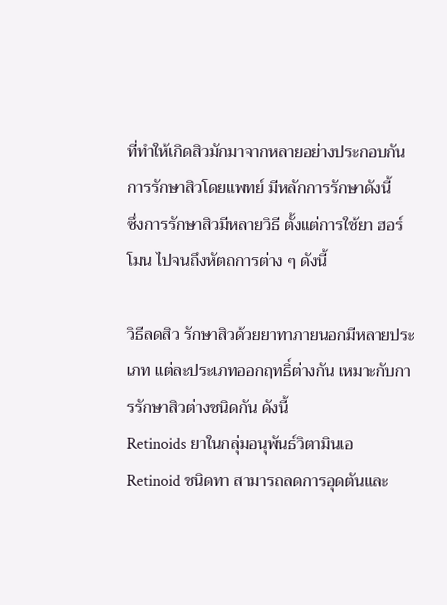ที่ทำให้เกิดสิวมักมาจากหลายอย่างประกอบกัน การรักษาสิวโดยแพทย์ มีหลักการรักษาดังนี้
ซึ่งการรักษาสิวมีหลายวิธี ตั้งแต่การใช้ยา ฮอร์โมน ไปจนถึงหัตถการต่าง ๆ ดังนี้

วิธีลดสิว รักษาสิวด้วยยาทาภายนอกมีหลายประเภท แต่ละประเภทออกฤทธิ์ต่างกัน เหมาะกับการรักษาสิวต่างชนิดกัน ดังนี้
Retinoids ยาในกลุ่มอนุพันธ์วิตามินเอ
Retinoid ชนิดทา สามารถลดการอุดตันและ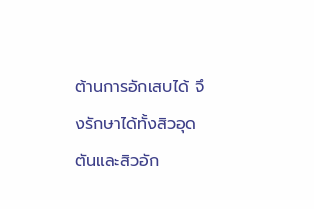ต้านการอักเสบได้ จึงรักษาได้ทั้งสิวอุดตันและสิวอัก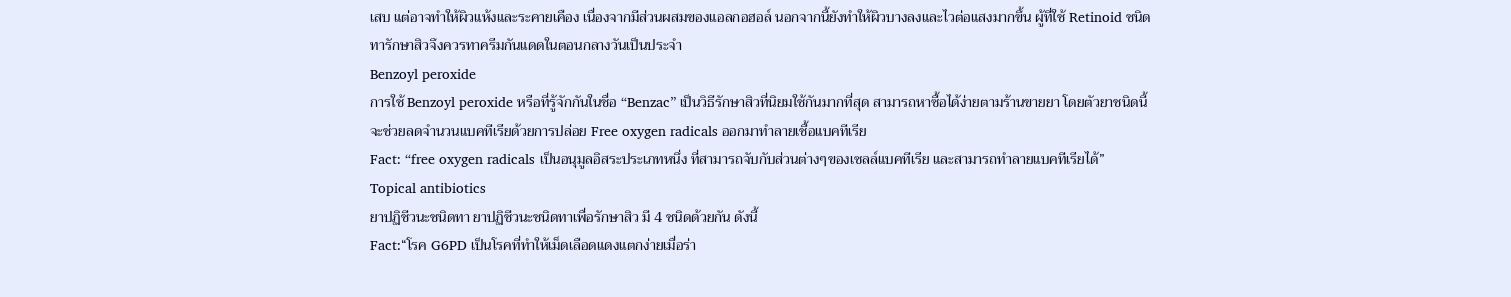เสบ แต่อาจทำให้ผิวแห้งและระคายเคือง เนื่องจากมีส่วนผสมของแอลกอฮอล์ นอกจากนี้ยังทำให้ผิวบางลงและไวต่อแสงมากขึ้น ผู้ที่ใช้ Retinoid ชนิดทารักษาสิวจึงควรทาครีมกันแดดในตอนกลางวันเป็นประจำ
Benzoyl peroxide
การใช้ Benzoyl peroxide หรือที่รู้จักกันในชื่อ “Benzac” เป็นวิธีรักษาสิวที่นิยมใช้กันมากที่สุด สามารถหาซื้อได้ง่ายตามร้านขายยา โดยตัวยาชนิดนี้ จะช่วยลดจำนวนแบคทีเรียด้วยการปล่อย Free oxygen radicals ออกมาทำลายเชื้อแบคทีเรีย
Fact: “free oxygen radicals เป็นอนุมูลอิสระประเภทหนึ่ง ที่สามารถจับกับส่วนต่างๆของเซลล์แบคทีเรีย และสามารถทำลายแบคทีเรียได้”
Topical antibiotics
ยาปฏิชีวนะชนิดทา ยาปฏิชีวนะชนิดทาเพื่อรักษาสิว มี 4 ชนิดด้วยกัน ดังนี้
Fact:“โรค G6PD เป็นโรคที่ทำให้เม็ดเลือดแดงแตกง่ายเมื่อร่า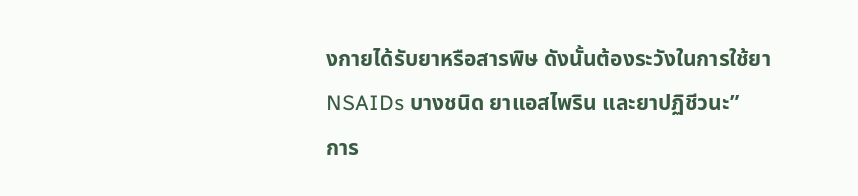งกายได้รับยาหรือสารพิษ ดังนั้นต้องระวังในการใช้ยา NSAIDs บางชนิด ยาแอสไพริน และยาปฏิชีวนะ”
การ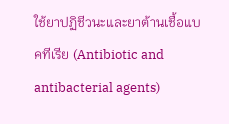ใช้ยาปฏิชีวนะและยาต้านเชื้อแบคทีเรีย (Antibiotic and antibacterial agents)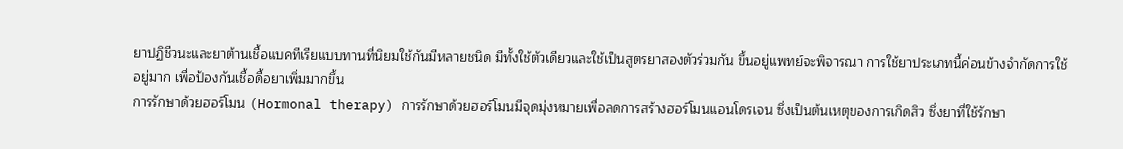ยาปฏิชีวนะและยาต้านเชื้อแบคทีเรียแบบทานที่นิยมใช้กันมีหลายชนิด มีทั้งใช้ตัวเดียวและใช้เป็นสูตรยาสองตัวร่วมกัน ขึ้นอยู่แพทย์จะพิจารณา การใช้ยาประเภทนี้ค่อนข้างจำกัดการใช้อยู่มาก เพื่อป้องกันเชื้อดื้อยาเพิ่มมากขึ้น
การรักษาด้วยฮอร์โมน (Hormonal therapy) การรักษาด้วยฮอร์โมนมีจุดมุ่งหมายเพื่อลดการสร้างฮอร์โมนแอนโดรเจน ซึ่งเป็นต้นเหตุของการเกิดสิว ซึ่งยาที่ใช้รักษา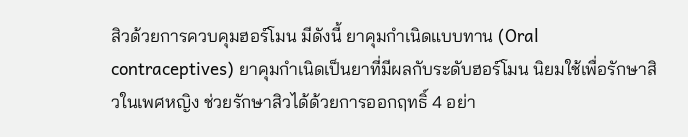สิวด้วยการควบคุมฮอร์โมน มีดังนี้ ยาคุมกำเนิดแบบทาน (Oral contraceptives) ยาคุมกำเนิดเป็นยาที่มีผลกับระดับฮอร์โมน นิยมใช้เพื่อรักษาสิวในเพศหญิง ช่วยรักษาสิวได้ด้วยการออกฤทธิ์ 4 อย่า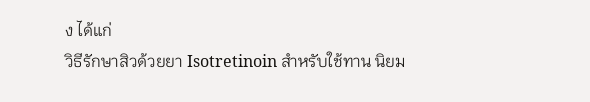ง ได้แก่
วิธีรักษาสิวด้วยยา Isotretinoin สำหรับใช้ทาน นิยม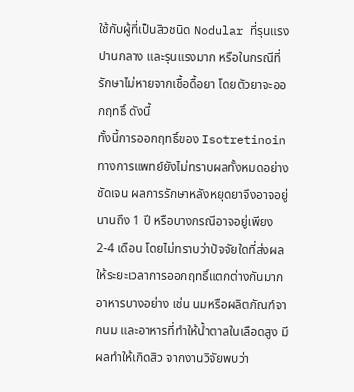ใช้กับผู้ที่เป็นสิวชนิด Nodular ที่รุนแรงปานกลาง และรุนแรงมาก หรือในกรณีที่รักษาไม่หายจากเชื้อดื้อยา โดยตัวยาจะออกฤทธิ์ ดังนี้
ทั้งนี้การออกฤทธิ์ของ Isotretinoin ทางการแพทย์ยังไม่ทราบผลทั้งหมดอย่างชัดเจน ผลการรักษาหลังหยุดยาจึงอาจอยู่นานถึง 1 ปี หรือบางกรณีอาจอยู่เพียง 2-4 เดือน โดยไม่ทราบว่าปัจจัยใดที่ส่งผลให้ระยะเวลาการออกฤทธิ์แตกต่างกันมาก
อาหารบางอย่าง เช่น นมหรือผลิตภัณฑ์จากนม และอาหารที่ทำให้น้ำตาลในเลือดสูง มีผลทำให้เกิดสิว จากงานวิจัยพบว่า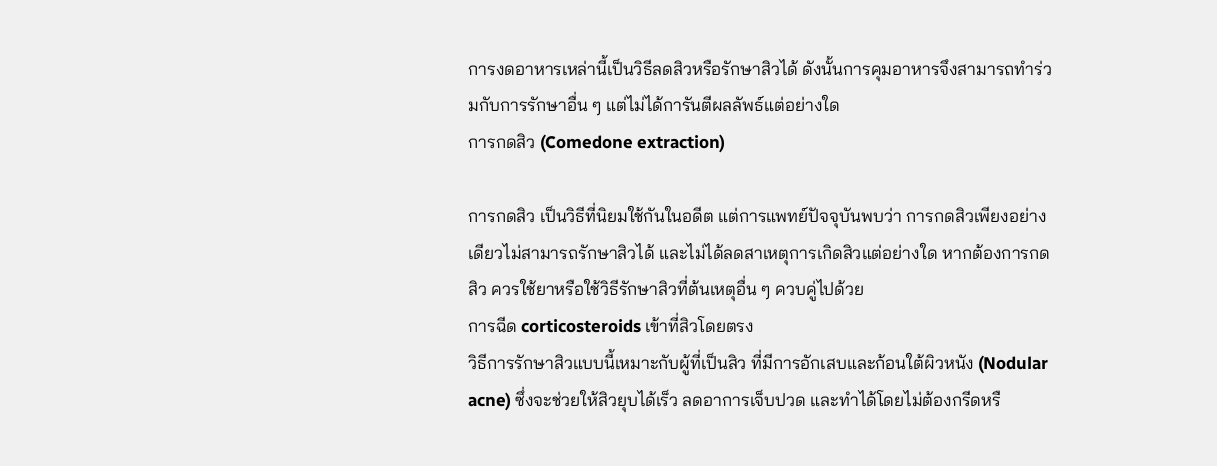การงดอาหารเหล่านี้เป็นวิธีลดสิวหรือรักษาสิวได้ ดังนั้นการคุมอาหารจึงสามารถทำร่วมกับการรักษาอื่น ๆ แต่ไม่ได้การันตีผลลัพธ์แต่อย่างใด
การกดสิว (Comedone extraction)

การกดสิว เป็นวิธีที่นิยมใช้กันในอดีต แต่การแพทย์ปัจจุบันพบว่า การกดสิวเพียงอย่างเดียวไม่สามารถรักษาสิวได้ และไม่ได้ลดสาเหตุการเกิดสิวแต่อย่างใด หากต้องการกดสิว ควรใช้ยาหรือใช้วิธีรักษาสิวที่ต้นเหตุอื่น ๆ ควบคู่ไปด้วย
การฉีด corticosteroids เข้าที่สิวโดยตรง
วิธีการรักษาสิวแบบนี้เหมาะกับผู้ที่เป็นสิว ที่มีการอักเสบและก้อนใต้ผิวหนัง (Nodular acne) ซึ่งจะช่วยให้สิวยุบได้เร็ว ลดอาการเจ็บปวด และทำได้โดยไม่ต้องกรีดหรื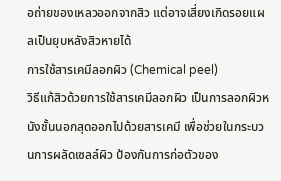อถ่ายของเหลวออกจากสิว แต่อาจเสี่ยงเกิดรอยแผลเป็นยุบหลังสิวหายได้
การใช้สารเคมีลอกผิว (Chemical peel)
วิธีแก้สิวด้วยการใช้สารเคมีลอกผิว เป็นการลอกผิวหนังชั้นนอกสุดออกไปด้วยสารเคมี เพื่อช่วยในกระบวนการผลัดเซลล์ผิว ป้องกันการก่อตัวของ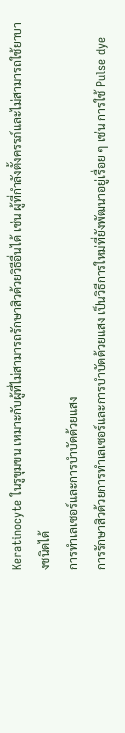Keratinocyte ในรูขุมขน เหมาะกับผู้ที่ไม่สามารถรักษาสิวด้วยวิธีอื่นได้ เช่น ผู้ที่กำลังตั้งครรภ์และไม่สามารถใช้ยาบางชนิดได้
การทำเลเซอร์และการบำบัดด้วยแสง
การรักษาสิวด้วยการทำเลเซอร์และการบำบัดด้วยแสง เป็นวิธีการใหม่ที่ยังพัฒนาอยู่เรื่อย ๆ เช่น การใช้ Pulse dye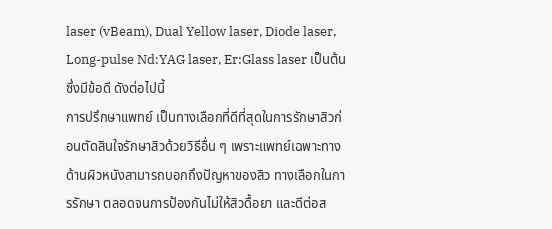laser (vBeam), Dual Yellow laser, Diode laser, Long-pulse Nd:YAG laser, Er:Glass laser เป็นต้น ซึ่งมีข้อดี ดังต่อไปนี้
การปรึกษาแพทย์ เป็นทางเลือกที่ดีที่สุดในการรักษาสิวก่อนตัดสินใจรักษาสิวด้วยวิธีอื่น ๆ เพราะแพทย์เฉพาะทางด้านผิวหนังสามารถบอกถึงปัญหาของสิว ทางเลือกในการรักษา ตลอดจนการป้องกันไม่ให้สิวดื้อยา และดีต่อส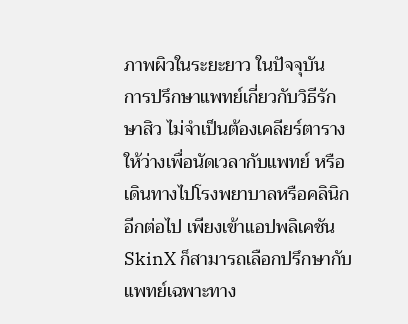ภาพผิวในระยะยาว ในปัจจุบัน
การปรึกษาแพทย์เกี่ยวกับวิธีรักษาสิว ไม่จำเป็นต้องเคลียร์ตารางให้ว่างเพื่อนัดเวลากับแพทย์ หรือเดินทางไปโรงพยาบาลหรือคลินิกอีกต่อไป เพียงเข้าแอปพลิเคชัน SkinX ก็สามารถเลือกปรึกษากับแพทย์เฉพาะทาง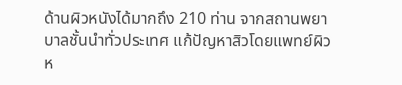ด้านผิวหนังได้มากถึง 210 ท่าน จากสถานพยาบาลชั้นนำทั่วประเทศ แก้ปัญหาสิวโดยแพทย์ผิวห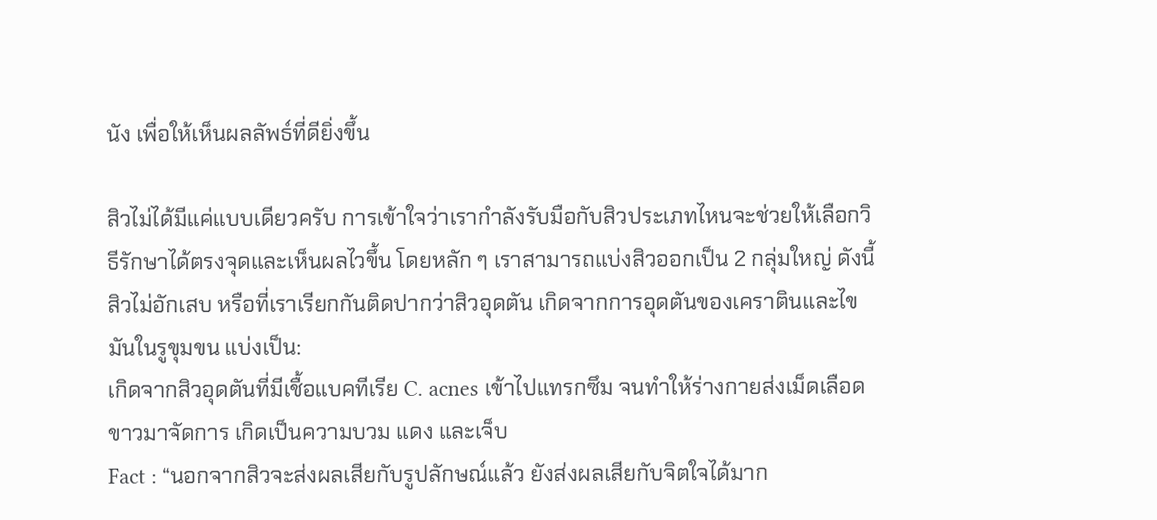นัง เพื่อให้เห็นผลลัพธ์ที่ดียิ่งขึ้น

สิวไม่ได้มีแค่แบบเดียวครับ การเข้าใจว่าเรากำลังรับมือกับสิวประเภทไหนจะช่วยให้เลือกวิธีรักษาได้ตรงจุดและเห็นผลไวขึ้น โดยหลัก ๆ เราสามารถแบ่งสิวออกเป็น 2 กลุ่มใหญ่ ดังนี้
สิวไม่อักเสบ หรือที่เราเรียกกันติดปากว่าสิวอุดตัน เกิดจากการอุดตันของเคราตินและไขมันในรูขุมขน แบ่งเป็น:
เกิดจากสิวอุดตันที่มีเชื้อแบคทีเรีย C. acnes เข้าไปแทรกซึม จนทำให้ร่างกายส่งเม็ดเลือดขาวมาจัดการ เกิดเป็นความบวม แดง และเจ็บ
Fact : “นอกจากสิวจะส่งผลเสียกับรูปลักษณ์แล้ว ยังส่งผลเสียกับจิตใจได้มาก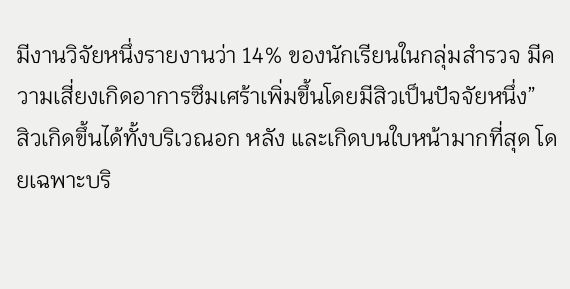มีงานวิจัยหนึ่งรายงานว่า 14% ของนักเรียนในกลุ่มสำรวจ มีความเสี่ยงเกิดอาการซึมเศร้าเพิ่มขึ้นโดยมีสิวเป็นปัจจัยหนึ่ง”
สิวเกิดขึ้นได้ทั้งบริเวณอก หลัง และเกิดบนใบหน้ามากที่สุด โดยเฉพาะบริ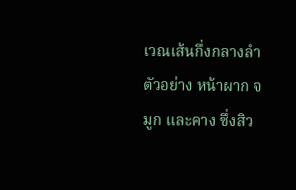เวณเส้นกึ่งกลางลำตัวอย่าง หน้าผาก จมูก และคาง ซึ่งสิว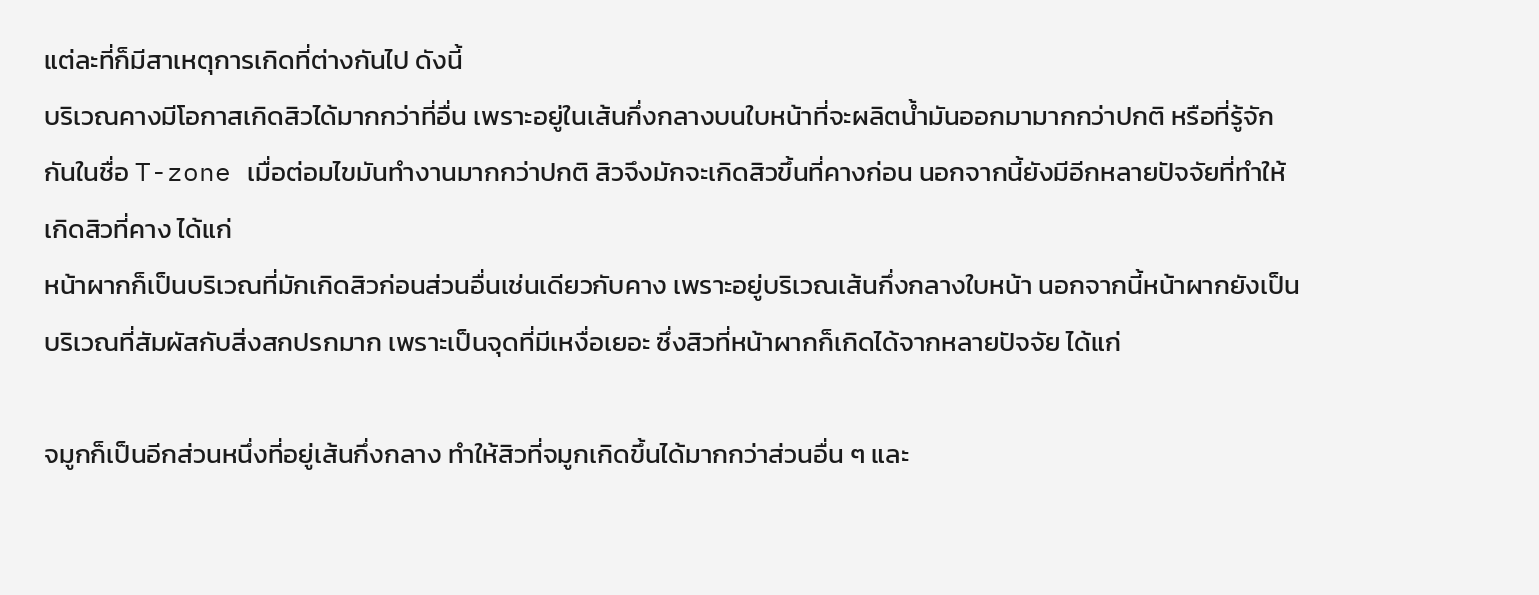แต่ละที่ก็มีสาเหตุการเกิดที่ต่างกันไป ดังนี้
บริเวณคางมีโอกาสเกิดสิวได้มากกว่าที่อื่น เพราะอยู่ในเส้นกึ่งกลางบนใบหน้าที่จะผลิตน้ำมันออกมามากกว่าปกติ หรือที่รู้จักกันในชื่อ T-zone เมื่อต่อมไขมันทำงานมากกว่าปกติ สิวจึงมักจะเกิดสิวขึ้นที่คางก่อน นอกจากนี้ยังมีอีกหลายปัจจัยที่ทำให้เกิดสิวที่คาง ได้แก่
หน้าผากก็เป็นบริเวณที่มักเกิดสิวก่อนส่วนอื่นเช่นเดียวกับคาง เพราะอยู่บริเวณเส้นกึ่งกลางใบหน้า นอกจากนี้หน้าผากยังเป็นบริเวณที่สัมผัสกับสิ่งสกปรกมาก เพราะเป็นจุดที่มีเหงื่อเยอะ ซึ่งสิวที่หน้าผากก็เกิดได้จากหลายปัจจัย ได้แก่

จมูกก็เป็นอีกส่วนหนึ่งที่อยู่เส้นกึ่งกลาง ทำให้สิวที่จมูกเกิดขึ้นได้มากกว่าส่วนอื่น ๆ และ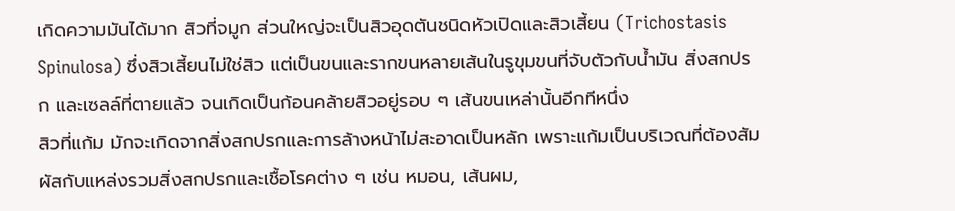เกิดความมันได้มาก สิวที่จมูก ส่วนใหญ่จะเป็นสิวอุดตันชนิดหัวเปิดและสิวเสี้ยน (Trichostasis Spinulosa) ซึ่งสิวเสี้ยนไม่ใช่สิว แต่เป็นขนและรากขนหลายเส้นในรูขุมขนที่จับตัวกับน้ำมัน สิ่งสกปรก และเซลล์ที่ตายแล้ว จนเกิดเป็นก้อนคล้ายสิวอยู่รอบ ๆ เส้นขนเหล่านั้นอีกทีหนึ่ง
สิวที่แก้ม มักจะเกิดจากสิ่งสกปรกและการล้างหน้าไม่สะอาดเป็นหลัก เพราะแก้มเป็นบริเวณที่ต้องสัมผัสกับแหล่งรวมสิ่งสกปรกและเชื้อโรคต่าง ๆ เช่น หมอน, เส้นผม,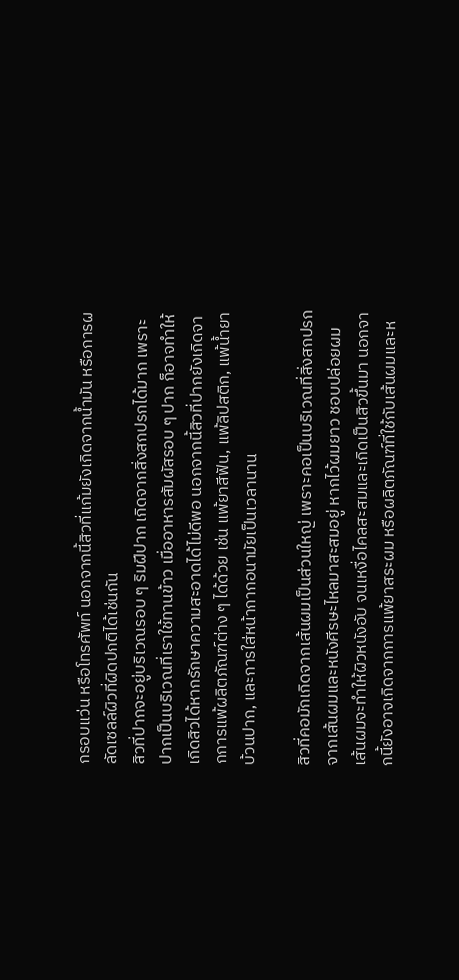กรอบแว่น หรือโทรศัพท์ นอกจากนี้สิวที่แก้มยังเกิดจากน้ำมัน หรือการผลัดเซลล์ผิวที่ผิดปกติได้เช่นกัน
สิวที่ปากจะอยู่บริเวณรอบ ๆ ริมฝีปาก เกิดจากสิ่งสกปรกได้มาก เพราะปากเป็นบริเวณที่เราใช้ทานข้าว เมื่ออาหารสัมผัสรอบ ๆ ปาก ก็อาจทำให้เกิดสิวได้หากรักษาความสะอาดได้ไม่ดีพอ นอกจากนี้สิวที่ปากยังเกิดจากการแพ้ผลิตภัณฑ์ต่าง ๆ ได้ด้วย เช่น แพ้ยาสีฟัน, แพ้ลิปสติก, แพ้น้ำยาบ้วนปาก, และการใส่หน้ากากอนามัยเป็นเวลานาน

สิวที่คอมักเกิดจากเส้นผมเป็นส่วนใหญ่ เพราะคอเป็นบริเวณที่สิ่งสกปรกจากเส้นผมและหนังศีรษะไหลมาสะสมอยู่ หากไว้ผมยาว ชอบปล่อยผม เส้นผมจะทำให้ผิวหนังอับ จนเหงื่อไคลสะสมและเกิดเป็นสิวขึ้นมา นอกจากนี้ยังอาจเกิดจากการแพ้ยาสระผม หรือผลิตภัณฑ์ที่ใช้กับเส้นผมและห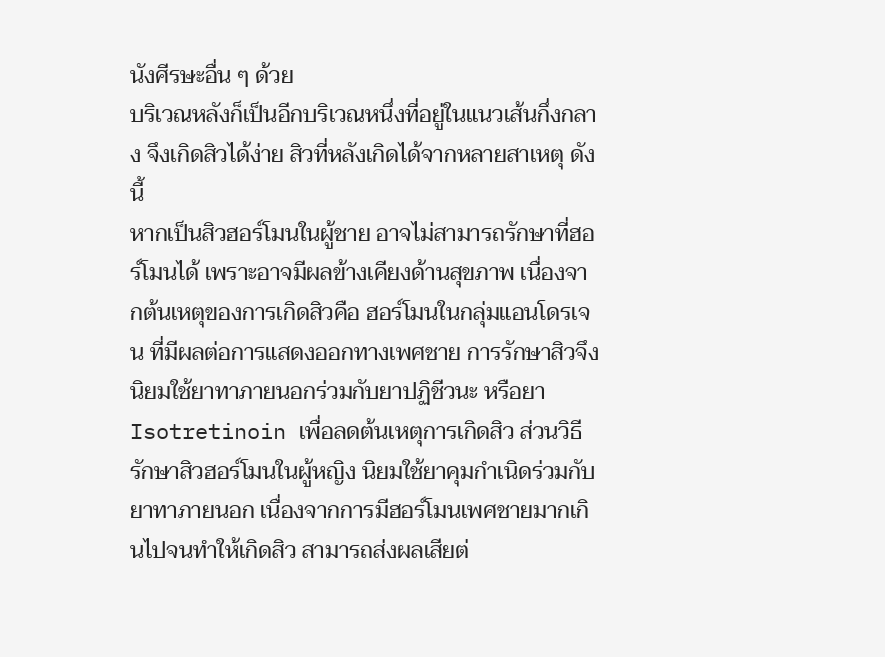นังศีรษะอื่น ๆ ด้วย
บริเวณหลังก็เป็นอีกบริเวณหนึ่งที่อยู่ในแนวเส้นกึ่งกลาง จึงเกิดสิวได้ง่าย สิวที่หลังเกิดได้จากหลายสาเหตุ ดังนี้
หากเป็นสิวฮอร์โมนในผู้ชาย อาจไม่สามารถรักษาที่ฮอร์โมนได้ เพราะอาจมีผลข้างเคียงด้านสุขภาพ เนื่องจากต้นเหตุของการเกิดสิวคือ ฮอร์โมนในกลุ่มแอนโดรเจน ที่มีผลต่อการแสดงออกทางเพศชาย การรักษาสิวจึงนิยมใช้ยาทาภายนอกร่วมกับยาปฏิชีวนะ หรือยา Isotretinoin เพื่อลดต้นเหตุการเกิดสิว ส่วนวิธีรักษาสิวฮอร์โมนในผู้หญิง นิยมใช้ยาคุมกำเนิดร่วมกับยาทาภายนอก เนื่องจากการมีฮอร์โมนเพศชายมากเกินไปจนทำให้เกิดสิว สามารถส่งผลเสียต่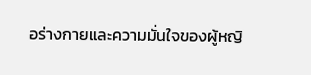อร่างกายและความมั่นใจของผู้หญิ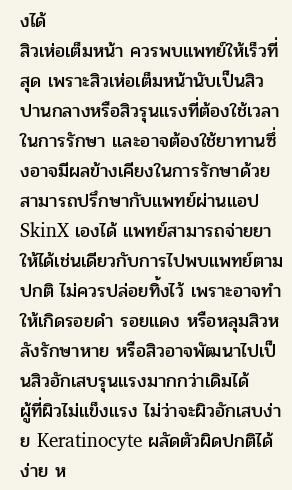งได้
สิวเห่อเต็มหน้า ควรพบแพทย์ให้เร็วที่สุด เพราะสิวเห่อเต็มหน้านับเป็นสิวปานกลางหรือสิวรุนแรงที่ต้องใช้เวลาในการรักษา และอาจต้องใช้ยาทานซึ่งอาจมีผลข้างเคียงในการรักษาด้วย สามารถปรึกษากับแพทย์ผ่านแอป SkinX เองได้ แพทย์สามารถจ่ายยาให้ได้เช่นเดียวกับการไปพบแพทย์ตามปกติ ไม่ควรปล่อยทิ้งไว้ เพราะอาจทำให้เกิดรอยดำ รอยแดง หรือหลุมสิวหลังรักษาหาย หรือสิวอาจพัฒนาไปเป็นสิวอักเสบรุนแรงมากกว่าเดิมได้
ผู้ที่ผิวไม่แข็งแรง ไม่ว่าจะผิวอักเสบง่าย Keratinocyte ผลัดตัวผิดปกติได้ง่าย ห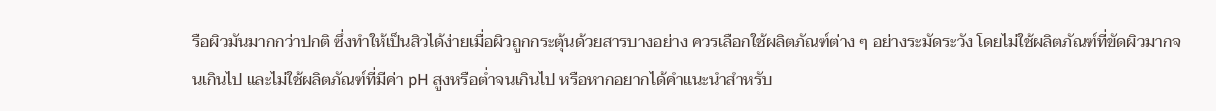รือผิวมันมากกว่าปกติ ซึ่งทำให้เป็นสิวได้ง่ายเมื่อผิวถูกกระตุ้นด้วยสารบางอย่าง ควรเลือกใช้ผลิตภัณฑ์ต่าง ๆ อย่างระมัดระวัง โดยไม่ใช้ผลิตภัณฑ์ที่ขัดผิวมากจนเกินไป และไม่ใช้ผลิตภัณฑ์ที่มีค่า pH สูงหรือต่ำจนเกินไป หรือหากอยากได้คำแนะนำสำหรับ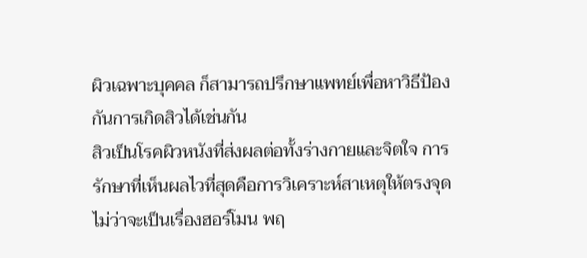ผิวเฉพาะบุคคล ก็สามารถปรึกษาแพทย์เพื่อหาวิธีป้องกันการเกิดสิวได้เช่นกัน
สิวเป็นโรคผิวหนังที่ส่งผลต่อทั้งร่างกายและจิตใจ การรักษาที่เห็นผลไวที่สุดคือการวิเคราะห์สาเหตุให้ตรงจุด ไม่ว่าจะเป็นเรื่องฮอร์โมน พฤ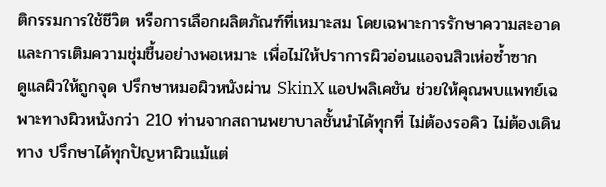ติกรรมการใช้ชีวิต หรือการเลือกผลิตภัณฑ์ที่เหมาะสม โดยเฉพาะการรักษาความสะอาดและการเติมความชุ่มชื้นอย่างพอเหมาะ เพื่อไม่ให้ปราการผิวอ่อนแอจนสิวเห่อซ้ำซาก
ดูแลผิวให้ถูกจุด ปรึกษาหมอผิวหนังผ่าน SkinX แอปพลิเคชัน ช่วยให้คุณพบแพทย์เฉพาะทางผิวหนังกว่า 210 ท่านจากสถานพยาบาลชั้นนำได้ทุกที่ ไม่ต้องรอคิว ไม่ต้องเดินทาง ปรึกษาได้ทุกปัญหาผิวแม้แต่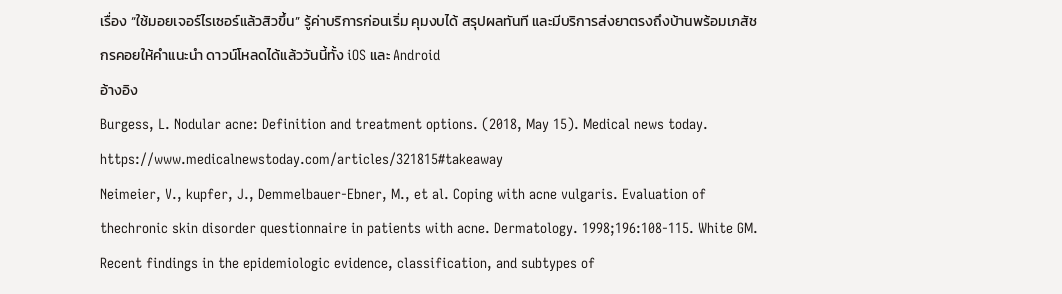เรื่อง “ใช้มอยเจอร์ไรเซอร์แล้วสิวขึ้น” รู้ค่าบริการก่อนเริ่ม คุมงบได้ สรุปผลทันที และมีบริการส่งยาตรงถึงบ้านพร้อมเภสัชกรคอยให้คำแนะนำ ดาวน์โหลดได้แล้ววันนี้ทั้ง iOS และ Android
อ้างอิง
Burgess, L. Nodular acne: Definition and treatment options. (2018, May 15). Medical news today. https://www.medicalnewstoday.com/articles/321815#takeaway
Neimeier, V., kupfer, J., Demmelbauer-Ebner, M., et al. Coping with acne vulgaris. Evaluation of thechronic skin disorder questionnaire in patients with acne. Dermatology. 1998;196:108-115. White GM. Recent findings in the epidemiologic evidence, classification, and subtypes of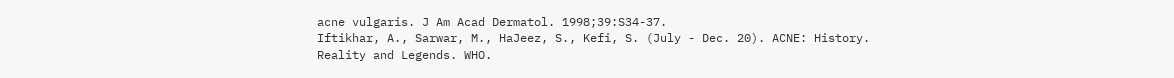acne vulgaris. J Am Acad Dermatol. 1998;39:S34-37.
Iftikhar, A., Sarwar, M., HaJeez, S., Kefi, S. (July - Dec. 20). ACNE: History. Reality and Legends. WHO.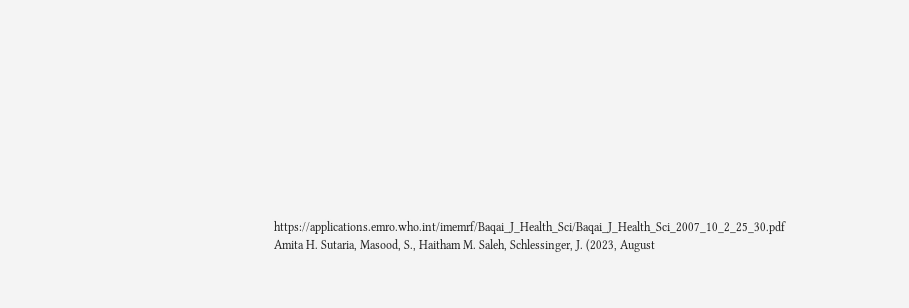https://applications.emro.who.int/imemrf/Baqai_J_Health_Sci/Baqai_J_Health_Sci_2007_10_2_25_30.pdf
Amita H. Sutaria, Masood, S., Haitham M. Saleh, Schlessinger, J. (2023, August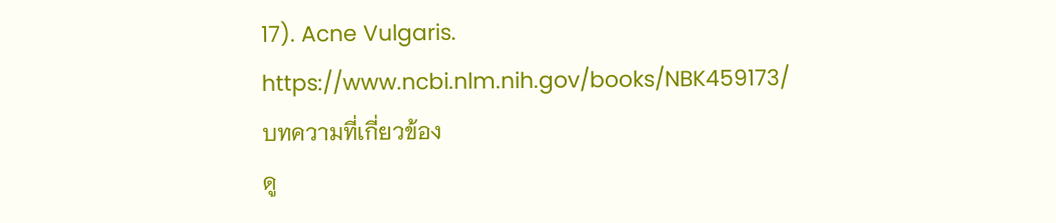17). Acne Vulgaris. https://www.ncbi.nlm.nih.gov/books/NBK459173/
บทความที่เกี่ยวข้อง
ดู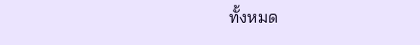ทั้งหมด